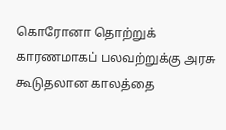கொரோனா தொற்றுக் காரணமாகப் பலவற்றுக்கு அரசு கூடுதலான காலத்தை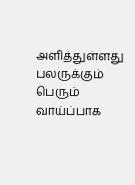அளித்துள்ளது பலருக்கும் பெரும் வாய்ப்பாக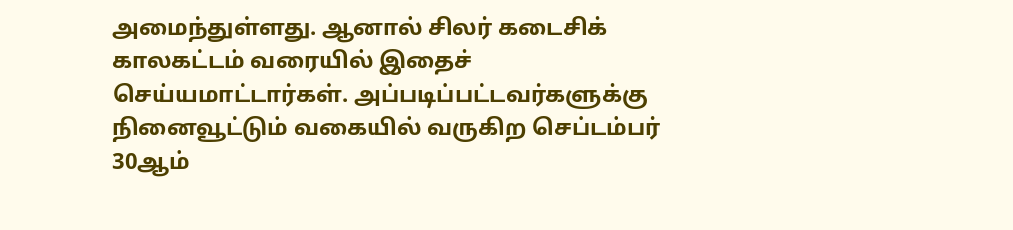அமைந்துள்ளது. ஆனால் சிலர் கடைசிக் காலகட்டம் வரையில் இதைச் செய்யமாட்டார்கள். அப்படிப்பட்டவர்களுக்கு நினைவூட்டும் வகையில் வருகிற செப்டம்பர் 30ஆம்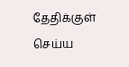தேதிக்குள் செய்ய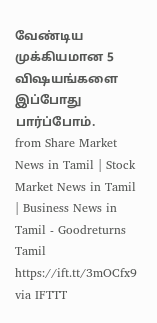வேண்டிய முக்கியமான 5 விஷயங்களை இப்போது பார்ப்போம்.
from Share Market News in Tamil | Stock Market News in Tamil | Business News in Tamil - Goodreturns Tamil https://ift.tt/3mOCfx9
via IFTTT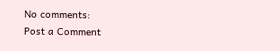No comments:
Post a Comment